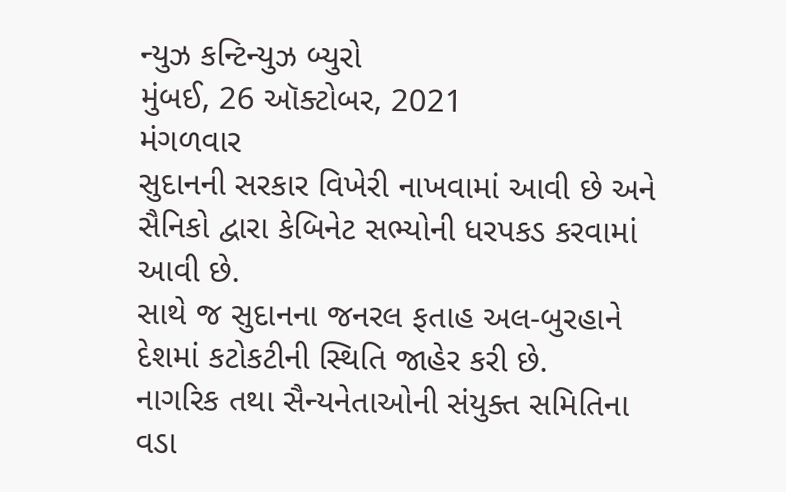ન્યુઝ કન્ટિન્યુઝ બ્યુરો
મુંબઈ, 26 ઑક્ટોબર, 2021
મંગળવાર
સુદાનની સરકાર વિખેરી નાખવામાં આવી છે અને સૈનિકો દ્વારા કેબિનેટ સભ્યોની ધરપકડ કરવામાં આવી છે.
સાથે જ સુદાનના જનરલ ફતાહ અલ-બુરહાને દેશમાં કટોકટીની સ્થિતિ જાહેર કરી છે.
નાગરિક તથા સૈન્યનેતાઓની સંયુક્ત સમિતિના વડા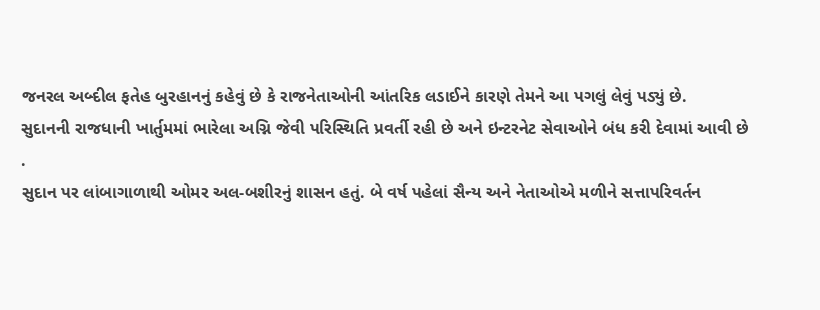જનરલ અબ્દીલ ફતેહ બુરહાનનું કહેવું છે કે રાજનેતાઓની આંતરિક લડાઈને કારણે તેમને આ પગલું લેવું પડ્યું છે.
સુદાનની રાજધાની ખાર્તુમમાં ભારેલા અગ્નિ જેવી પરિસ્થિતિ પ્રવર્તી રહી છે અને ઇન્ટરનેટ સેવાઓને બંધ કરી દેવામાં આવી છે .
સુદાન પર લાંબાગાળાથી ઓમર અલ-બશીરનું શાસન હતું. બે વર્ષ પહેલાં સૈન્ય અને નેતાઓએ મળીને સત્તાપરિવર્તન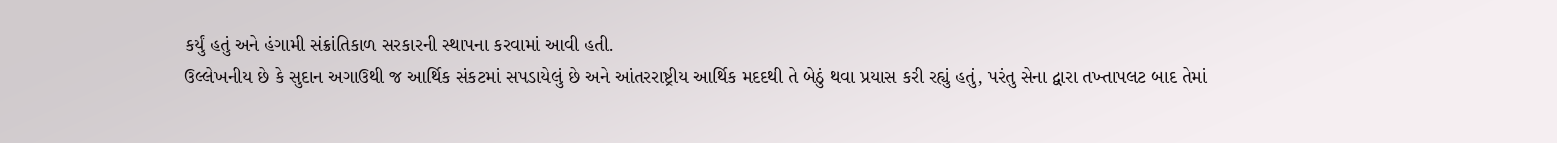કર્યું હતું અને હંગામી સંક્રાંતિકાળ સરકારની સ્થાપના કરવામાં આવી હતી.
ઉલ્લેખનીય છે કે સુદાન અગાઉથી જ આર્થિક સંકટમાં સપડાયેલું છે અને આંતરરાષ્ટ્રીય આર્થિક મદદથી તે બેઠું થવા પ્રયાસ કરી રહ્યું હતું, પરંતુ સેના દ્વારા તખ્તાપલટ બાદ તેમાં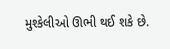મુશ્કેલીઓ ઊભી થઈ શકે છે.